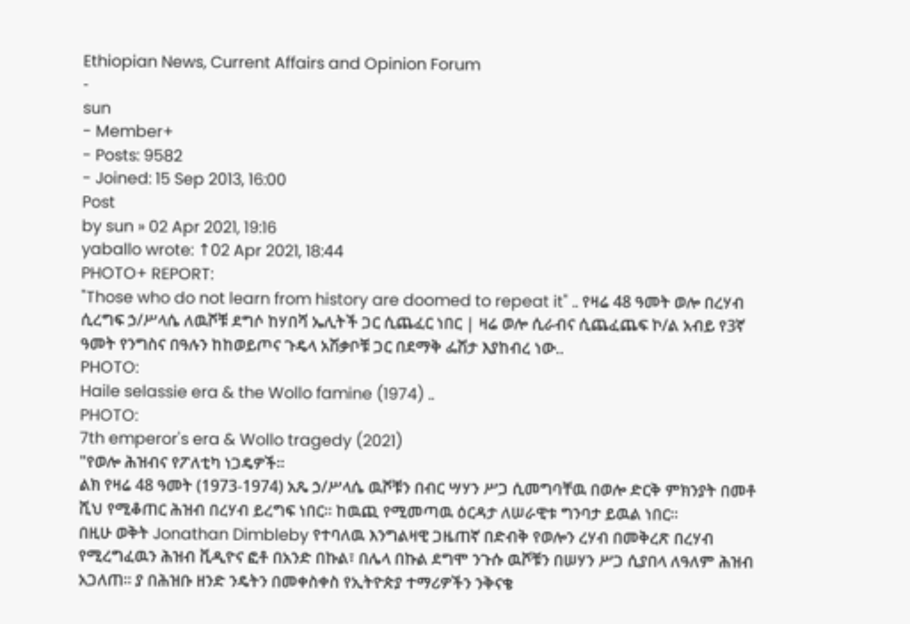Ethiopian News, Current Affairs and Opinion Forum
-
sun
- Member+
- Posts: 9582
- Joined: 15 Sep 2013, 16:00
Post
by sun » 02 Apr 2021, 19:16
yaballo wrote: ↑02 Apr 2021, 18:44
PHOTO+ REPORT:
"Those who do not learn from history are doomed to repeat it" .. የዛሬ 48 ዓመት ወሎ በረሃብ ሲረግፍ ኃ/ሥላሴ ለዉሾቹ ደግሶ ከሃበሻ ኤሊትች ጋር ሲጨፈር ነበር | ዛሬ ወሎ ሲራብና ሲጨፈጨፍ ኮ/ል አብይ የ3ኛ ዓመት የንግስና በዓሉን ከከወይጦና ጉዴላ አሽቃቦቹ ጋር በደማቅ ፌሽታ እያከብረ ነው..
PHOTO:
Haile selassie era & the Wollo famine (1974) ..
PHOTO:
7th emperor's era & Wollo tragedy (2021)
"የወሎ ሕዝብና የፖለቲካ ነጋዴዎች።
ልክ የዛሬ 48 ዓመት (1973-1974) አጼ ኃ/ሥላሴ ዉሾቹን በብር ሣሃን ሥጋ ሲመግባቸዉ በወሎ ድርቅ ምክንያት በመቶ ሺህ የሚቆጠር ሕዝብ በረሃብ ይረግፍ ነበር። ከዉጪ የሚመጣዉ ዕርዳታ ለሠራዊቱ ግንባታ ይዉል ነበር።
በዚሁ ወቅት Jonathan Dimbleby የተባለዉ እንግልዛዊ ጋዜጠኛ በድብቅ የወሎን ረሃብ በመቅረጽ በረሃብ የሚረግፈዉን ሕዝብ ቪዲዮና ፎቶ በአንድ በኩል፣ በሌላ በኩል ደግሞ ንጉሱ ዉሾቹን በሠሃን ሥጋ ሲያበላ ለዓለም ሕዝብ አጋለጠ። ያ በሕዝቡ ዘንድ ንዴትን በመቀስቀስ የኢትዮጵያ ተማሪዎችን ንቅናቄ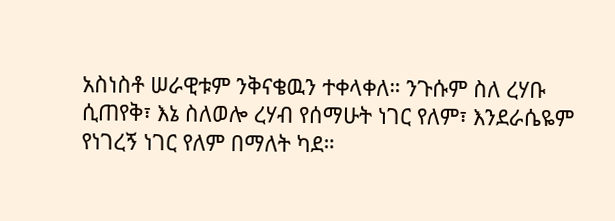አስነስቶ ሠራዊቱም ንቅናቄዉን ተቀላቀለ። ንጉሱም ስለ ረሃቡ ሲጠየቅ፣ እኔ ስለወሎ ረሃብ የሰማሁት ነገር የለም፣ እንደራሴዬም የነገረኝ ነገር የለም በማለት ካደ።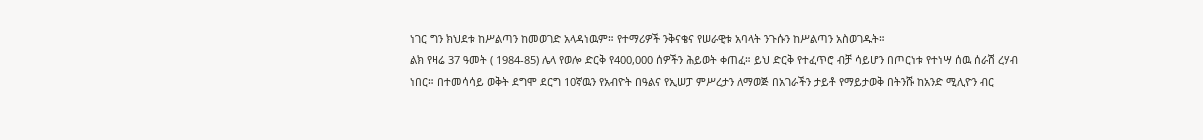ነገር ግን ክህደቱ ከሥልጣን ከመወገድ አላዳነዉም። የተማሪዎች ንቅናቄና የሠራዊቱ አባላት ንጉሱን ከሥልጣን አስወገዱት።
ልክ የዛሬ 37 ዓመት ( 1984-85) ሌላ የወሎ ድርቅ የ400,000 ሰዎችን ሕይወት ቀጠፈ። ይህ ድርቅ የተፈጥሮ ብቻ ሳይሆን በጦርነቱ የተነሣ ሰዉ ሰራሽ ረሃብ ነበር። በተመሳሳይ ወቅት ደግሞ ደርግ 10ኛዉን የአብዮት በዓልና የኢሠፓ ምሥረታን ለማወጅ በአገራችን ታይቶ የማይታወቅ በትንሹ ከአንድ ሚሊዮን ብር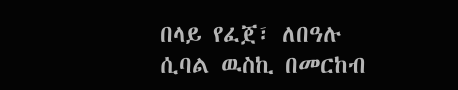በላይ የፈጀ፣ ለበዓሉ ሲባል ዉስኪ በመርከብ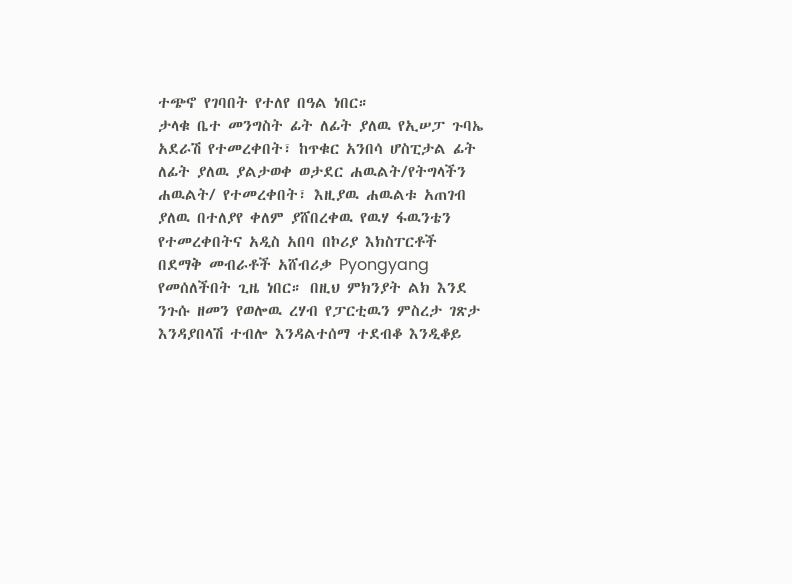ተጭኖ የገባበት የተለየ በዓል ነበር።
ታላቁ ቤተ መንግስት ፊት ለፊት ያለዉ የኢሠፓ ጉባኤ አደራሽ የተመረቀበት፣ ከጥቁር አንበሳ ሆስፒታል ፊት ለፊት ያለዉ ያልታወቀ ወታደር ሐዉልት/የትግላችን ሐዉልት/ የተመረቀበት፣ እዚያዉ ሐዉልቱ አጠገብ ያለዉ በተለያየ ቀለም ያሸበረቀዉ የዉሃ ፋዉንቴን የተመረቀበትና አዲስ አበባ በኮሪያ እክስፐርቶች በደማቅ መብራቶች አሸብሪቃ Pyongyang የመሰለችበት ጊዜ ነበር። በዚህ ምክንያት ልክ እንደ ንጉሱ ዘመን የወሎዉ ረሃብ የፓርቲዉን ምስረታ ገጽታ እንዳያበላሽ ተብሎ እንዳልተሰማ ተደብቆ እንዲቆይ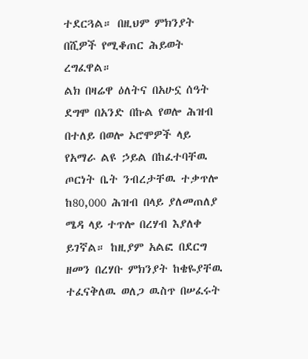ተደርጓል። በዚህም ምክንያት በሺዎች የሚቆጠር ሕይወት ረግፈዋል።
ልክ በዛሬዋ ዕለትና በአሁኗ ሰዓት ደግሞ በአንድ በኩል የወሎ ሕዝብ በተለይ በወሎ ኦሮሞዎች ላይ የአማራ ልዩ ኃይል በከፈተባቸዉ ጦርነት ቤት ንብረታቸዉ ተቃጥሎ ከ80,000 ሕዝብ በላይ ያለመጠለያ ሜዳ ላይ ተጥሎ በረሃብ እያለቀ ይገኛል። ከዚያም አልፎ በደርግ ዘመን በረሃቡ ምክንያት ከቄዬያቸዉ ተፈናቅለዉ ወለጋ ዉስጥ በሠፈሩት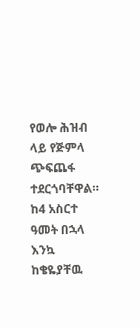የወሎ ሕዝብ ላይ የጅምላ ጭፍጨፋ ተደርጎባቸዋል። ከ4 አስርተ ዓመት በኋላ እንኳ ከቄዬያቸዉ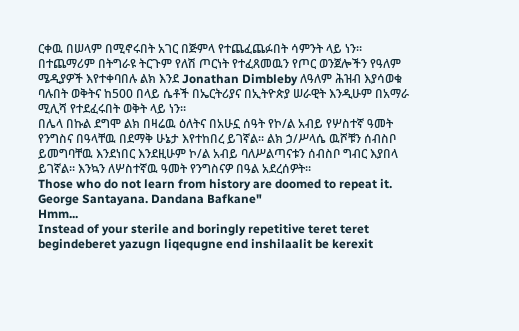ርቀዉ በሠላም በሚኖሩበት አገር በጅምላ የተጨፈጨፉበት ሳምንት ላይ ነን።
በተጨማሪም በትግራዩ ትርጉም የለሽ ጦርነት የተፈጸመዉን የጦር ወንጀሎችን የዓለም ሜዲያዎች እየተቀባበሉ ልክ እንደ Jonathan Dimbleby ለዓለም ሕዝብ እያሳወቁ ባሉበት ወቅትና ከ500 በላይ ሴቶች በኤርትሪያና በኢትዮጵያ ሠራዊት እንዲሁም በአማራ ሚሊሻ የተደፈሩበት ወቅት ላይ ነን።
በሌላ በኩል ደግሞ ልክ በዛሬዉ ዕለትና በአሁኗ ሰዓት የኮ/ል አብይ የሦስተኛ ዓመት የንግስና በዓላቸዉ በደማቅ ሁኔታ እየተከበረ ይገኛል። ልክ ኃ/ሥላሴ ዉሾቹን ሰብስቦ ይመግባቸዉ እንደነበር እንደዚሁም ኮ/ል አብይ ባለሥልጣናቱን ሰብስቦ ግብር እያበላ ይገኛል። እንኳን ለሦስተኛዉ ዓመት የንግስናዎ በዓል አደረሰዎት።
Those who do not learn from history are doomed to repeat it. George Santayana. Dandana Bafkane"
Hmm...
Instead of your sterile and boringly repetitive teret teret begindeberet yazugn liqequgne end inshilaalit be kerexit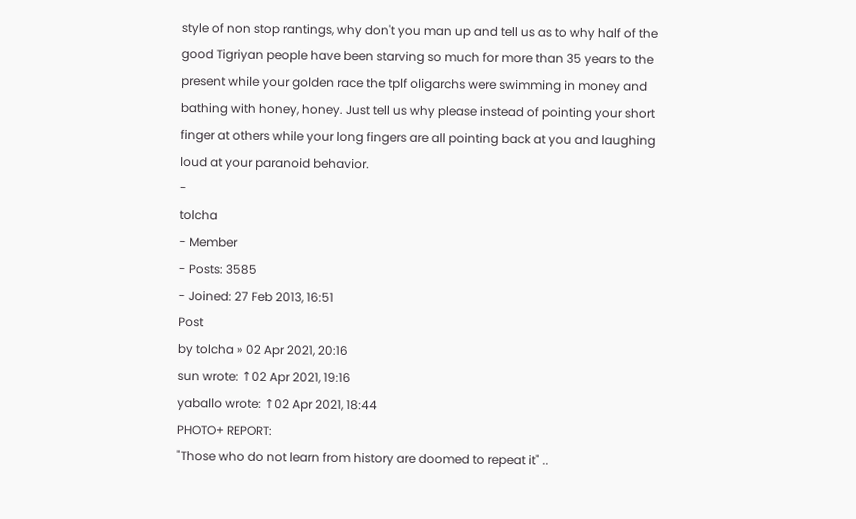style of non stop rantings, why don't you man up and tell us as to why half of the good Tigriyan people have been starving so much for more than 35 years to the present while your golden race the tplf oligarchs were swimming in money and bathing with honey, honey. Just tell us why please instead of pointing your short finger at others while your long fingers are all pointing back at you and laughing loud at your paranoid behavior.
-
tolcha
- Member
- Posts: 3585
- Joined: 27 Feb 2013, 16:51
Post
by tolcha » 02 Apr 2021, 20:16
sun wrote: ↑02 Apr 2021, 19:16
yaballo wrote: ↑02 Apr 2021, 18:44
PHOTO+ REPORT:
"Those who do not learn from history are doomed to repeat it" ..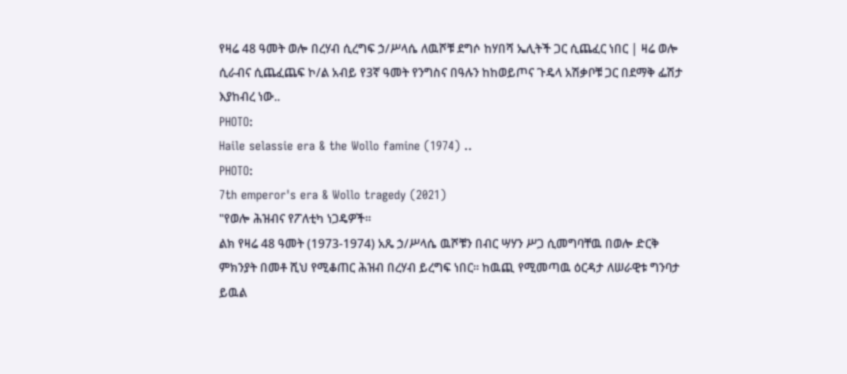የዛሬ 48 ዓመት ወሎ በረሃብ ሲረግፍ ኃ/ሥላሴ ለዉሾቹ ደግሶ ከሃበሻ ኤሊትች ጋር ሲጨፈር ነበር | ዛሬ ወሎ ሲራብና ሲጨፈጨፍ ኮ/ል አብይ የ3ኛ ዓመት የንግስና በዓሉን ከከወይጦና ጉዴላ አሽቃቦቹ ጋር በደማቅ ፌሽታ እያከብረ ነው..
PHOTO:
Haile selassie era & the Wollo famine (1974) ..
PHOTO:
7th emperor's era & Wollo tragedy (2021)
"የወሎ ሕዝብና የፖለቲካ ነጋዴዎች።
ልክ የዛሬ 48 ዓመት (1973-1974) አጼ ኃ/ሥላሴ ዉሾቹን በብር ሣሃን ሥጋ ሲመግባቸዉ በወሎ ድርቅ ምክንያት በመቶ ሺህ የሚቆጠር ሕዝብ በረሃብ ይረግፍ ነበር። ከዉጪ የሚመጣዉ ዕርዳታ ለሠራዊቱ ግንባታ ይዉል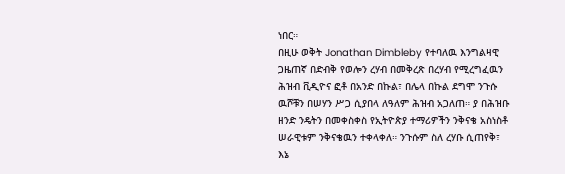ነበር።
በዚሁ ወቅት Jonathan Dimbleby የተባለዉ እንግልዛዊ ጋዜጠኛ በድብቅ የወሎን ረሃብ በመቅረጽ በረሃብ የሚረግፈዉን ሕዝብ ቪዲዮና ፎቶ በአንድ በኩል፣ በሌላ በኩል ደግሞ ንጉሱ ዉሾቹን በሠሃን ሥጋ ሲያበላ ለዓለም ሕዝብ አጋለጠ። ያ በሕዝቡ ዘንድ ንዴትን በመቀስቀስ የኢትዮጵያ ተማሪዎችን ንቅናቄ አስነስቶ ሠራዊቱም ንቅናቄዉን ተቀላቀለ። ንጉሱም ስለ ረሃቡ ሲጠየቅ፣ እኔ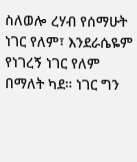ስለወሎ ረሃብ የሰማሁት ነገር የለም፣ እንደራሴዬም የነገረኝ ነገር የለም በማለት ካደ። ነገር ግን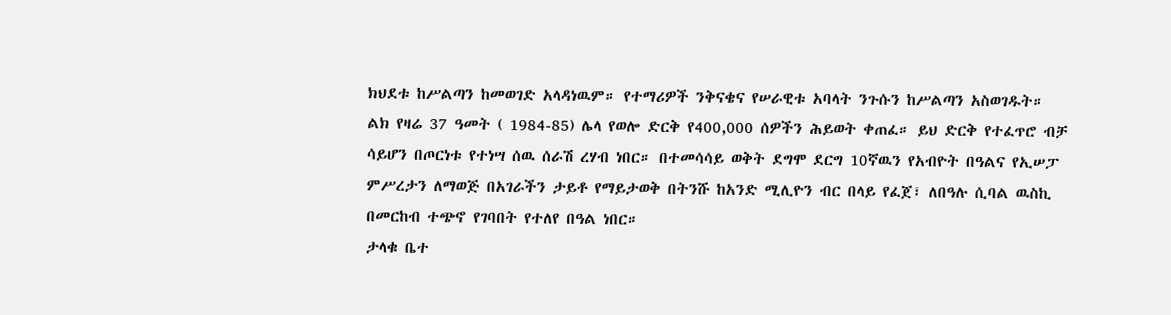ክህደቱ ከሥልጣን ከመወገድ አላዳነዉም። የተማሪዎች ንቅናቄና የሠራዊቱ አባላት ንጉሱን ከሥልጣን አስወገዱት።
ልክ የዛሬ 37 ዓመት ( 1984-85) ሌላ የወሎ ድርቅ የ400,000 ሰዎችን ሕይወት ቀጠፈ። ይህ ድርቅ የተፈጥሮ ብቻ ሳይሆን በጦርነቱ የተነሣ ሰዉ ሰራሽ ረሃብ ነበር። በተመሳሳይ ወቅት ደግሞ ደርግ 10ኛዉን የአብዮት በዓልና የኢሠፓ ምሥረታን ለማወጅ በአገራችን ታይቶ የማይታወቅ በትንሹ ከአንድ ሚሊዮን ብር በላይ የፈጀ፣ ለበዓሉ ሲባል ዉስኪ በመርከብ ተጭኖ የገባበት የተለየ በዓል ነበር።
ታላቁ ቤተ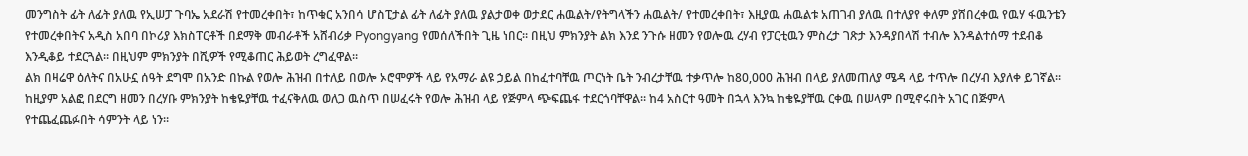መንግስት ፊት ለፊት ያለዉ የኢሠፓ ጉባኤ አደራሽ የተመረቀበት፣ ከጥቁር አንበሳ ሆስፒታል ፊት ለፊት ያለዉ ያልታወቀ ወታደር ሐዉልት/የትግላችን ሐዉልት/ የተመረቀበት፣ እዚያዉ ሐዉልቱ አጠገብ ያለዉ በተለያየ ቀለም ያሸበረቀዉ የዉሃ ፋዉንቴን የተመረቀበትና አዲስ አበባ በኮሪያ እክስፐርቶች በደማቅ መብራቶች አሸብሪቃ Pyongyang የመሰለችበት ጊዜ ነበር። በዚህ ምክንያት ልክ እንደ ንጉሱ ዘመን የወሎዉ ረሃብ የፓርቲዉን ምስረታ ገጽታ እንዳያበላሽ ተብሎ እንዳልተሰማ ተደብቆ እንዲቆይ ተደርጓል። በዚህም ምክንያት በሺዎች የሚቆጠር ሕይወት ረግፈዋል።
ልክ በዛሬዋ ዕለትና በአሁኗ ሰዓት ደግሞ በአንድ በኩል የወሎ ሕዝብ በተለይ በወሎ ኦሮሞዎች ላይ የአማራ ልዩ ኃይል በከፈተባቸዉ ጦርነት ቤት ንብረታቸዉ ተቃጥሎ ከ80,000 ሕዝብ በላይ ያለመጠለያ ሜዳ ላይ ተጥሎ በረሃብ እያለቀ ይገኛል። ከዚያም አልፎ በደርግ ዘመን በረሃቡ ምክንያት ከቄዬያቸዉ ተፈናቅለዉ ወለጋ ዉስጥ በሠፈሩት የወሎ ሕዝብ ላይ የጅምላ ጭፍጨፋ ተደርጎባቸዋል። ከ4 አስርተ ዓመት በኋላ እንኳ ከቄዬያቸዉ ርቀዉ በሠላም በሚኖሩበት አገር በጅምላ የተጨፈጨፉበት ሳምንት ላይ ነን።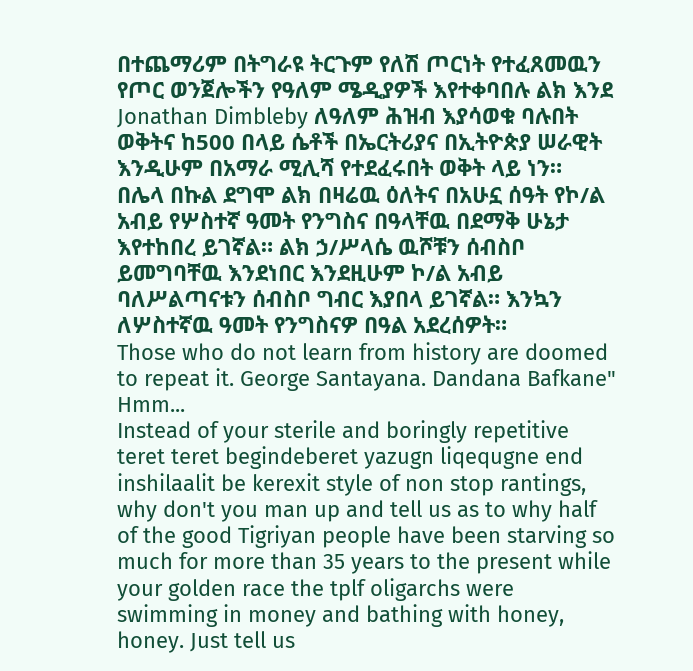በተጨማሪም በትግራዩ ትርጉም የለሽ ጦርነት የተፈጸመዉን የጦር ወንጀሎችን የዓለም ሜዲያዎች እየተቀባበሉ ልክ እንደ Jonathan Dimbleby ለዓለም ሕዝብ እያሳወቁ ባሉበት ወቅትና ከ500 በላይ ሴቶች በኤርትሪያና በኢትዮጵያ ሠራዊት እንዲሁም በአማራ ሚሊሻ የተደፈሩበት ወቅት ላይ ነን።
በሌላ በኩል ደግሞ ልክ በዛሬዉ ዕለትና በአሁኗ ሰዓት የኮ/ል አብይ የሦስተኛ ዓመት የንግስና በዓላቸዉ በደማቅ ሁኔታ እየተከበረ ይገኛል። ልክ ኃ/ሥላሴ ዉሾቹን ሰብስቦ ይመግባቸዉ እንደነበር እንደዚሁም ኮ/ል አብይ ባለሥልጣናቱን ሰብስቦ ግብር እያበላ ይገኛል። እንኳን ለሦስተኛዉ ዓመት የንግስናዎ በዓል አደረሰዎት።
Those who do not learn from history are doomed to repeat it. George Santayana. Dandana Bafkane"
Hmm...
Instead of your sterile and boringly repetitive teret teret begindeberet yazugn liqequgne end inshilaalit be kerexit style of non stop rantings, why don't you man up and tell us as to why half of the good Tigriyan people have been starving so much for more than 35 years to the present while your golden race the tplf oligarchs were swimming in money and bathing with honey, honey. Just tell us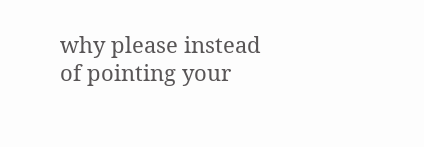why please instead of pointing your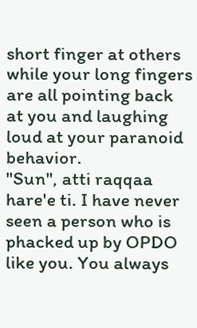short finger at others while your long fingers are all pointing back at you and laughing loud at your paranoid behavior.
"Sun", atti raqqaa hare'e ti. I have never seen a person who is phacked up by OPDO like you. You always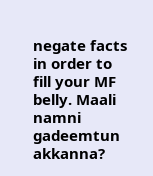negate facts in order to fill your MF belly. Maali namni gadeemtun akkanna?